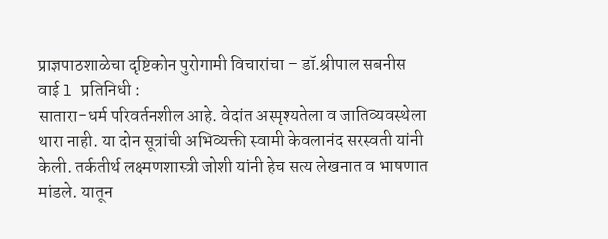प्राज्ञपाठशाळेचा दृष्टिकोन पुरोगामी विचारांचा – डॉ.श्रीपाल सबनीस
वाई l प्रतिनिधी :
सातारा-धर्म परिवर्तनशील आहे. वेदांत अस्पृश्यतेला व जातिव्यवस्थेला थारा नाही. या दोन सूत्रांची अभिव्यक्ती स्वामी केवलानंद सरस्वती यांनी केली. तर्कतीर्थ लक्ष्मणशास्त्री जोशी यांनी हेच सत्य लेखनात व भाषणात मांडले. यातून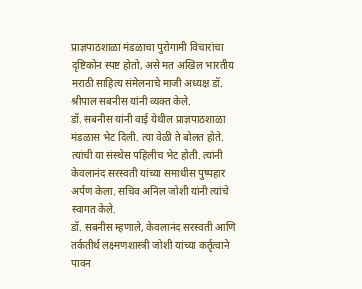प्राज्ञपाठशाळा मंडळाचा पुरोगामी विचारांचा दृष्टिकोन स्पष्ट होतो, असे मत अखिल भारतीय मराठी साहित्य संमेलनाचे माजी अध्यक्ष डॉ. श्रीपाल सबनीस यांनी व्यक्त केले.
डॉ. सबनीस यांनी वाई येथील प्राज्ञपाठशाळा मंडळास भेट दिली. त्या वेळी ते बोलत होते. त्यांची या संस्थेस पहिलीच भेट होती. त्यांनी केवलानंद सरस्वती यांच्या समाधीस पुष्पहार अर्पण केला. सचिव अनिल जोशी यांनी त्यांचे स्वागत केले.
डॉ. सबनीस म्हणाले, केवलानंद सरस्वती आणि तर्कतीर्थ लक्ष्मणशास्त्री जोशी यांच्या कर्तृत्वाने पावन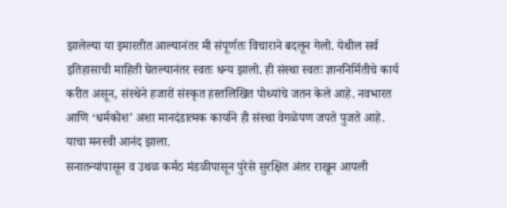झालेल्या या इमारतीत आल्यानंतर मी संपूर्णतः विचाराने बदलून गेलो. येथील सर्व इतिहासाची माहिती घेतल्यानंतर स्वतः धन्य झालो. ही संस्था स्वतः ज्ञाननिर्मितीचे कार्य करीत असून, संस्थेने हजारों संस्कृत हस्तलिखित पोथ्यांचे जतन केले आहे. नवभारत आणि ‘धर्मकोश’ अशा मानदंडात्मक कार्याने ही संस्था वेगळेपण जपते पुजते आहे. याचा मनस्वी आनंद झाला.
सनातन्यांपासून व उथळ कर्मठ मंडळीपासून पुरेसे सुरक्षित अंतर राखून आपली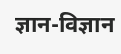ज्ञान-विज्ञान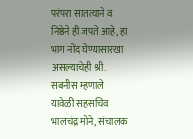परंपरा सातत्याने व निष्ठेने ही जपते आहे, हा भाग नोंद घेण्यासारखा असल्याचेही श्री. सबनीस म्हणाले
यावेळी सहसचिव भालचंद्र मोने, संचालक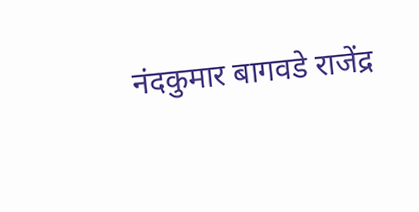नंदकुमार बागवडे राजेंद्र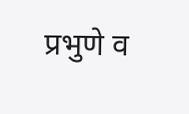प्रभुणे व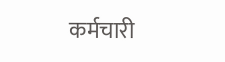कर्मचारी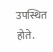उपस्थित होते.